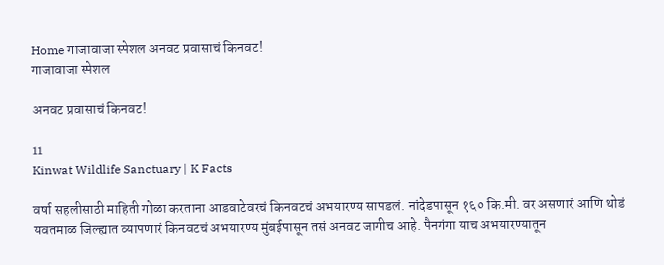Home गाजावाजा स्पेशल अनवट प्रवासाचं किनवट!
गाजावाजा स्पेशल

अनवट प्रवासाचं किनवट!

11
Kinwat Wildlife Sanctuary | K Facts

वर्षा सहलीसाठी माहिती गोळा करताना आडवाटेवरचं किनवटचं अभयारण्य सापडलं. नांदेडपासून १६० कि.मी. वर असणारं आणि थोडं यवतमाळ जिल्ह्यात व्यापणारं किनवटचं अभयारण्य मुंबईपासून तसं अनवट जागीच आहे. पैनगंगा याच अभयारण्यातून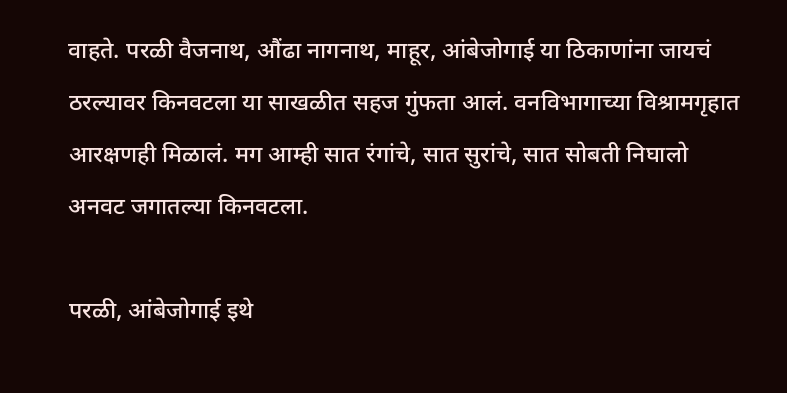वाहते. परळी वैजनाथ, औंढा नागनाथ, माहूर, आंबेजोगाई या ठिकाणांना जायचं ठरल्यावर किनवटला या साखळीत सहज गुंफता आलं. वनविभागाच्या विश्रामगृहात आरक्षणही मिळालं. मग आम्ही सात रंगांचे, सात सुरांचे, सात सोबती निघालो अनवट जगातल्या किनवटला.

परळी, आंबेजोगाई इथे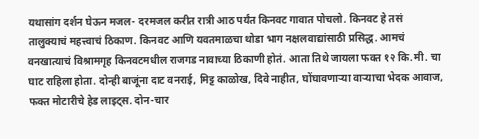यथासांग दर्शन घेऊन मजल- दरमजल करीत रात्री आठ पर्यंत किनवट गावात पोचलो. किनवट हे तसं तालुक्याचं महत्त्वाचं ठिकाण. किनवट आणि यवतमाळचा थोडा भाग नक्षलवाद्यांसाठी प्रसिद्ध. आमचं वनखात्याचं विश्रामगृह किनवटमधील राजगड नावाच्या ठिकाणी होतं. आता तिथे जायला फक्त १२ कि.मी. चा घाट राहिला होता. दोन्ही बाजूंना दाट वनराई, मिट्ट काळोख, दिवे नाहीत, घोंघावणाऱ्या वाऱ्याचा भेदक आवाज, फक्त मोटारीचे हेड लाइट्स. दोन-चार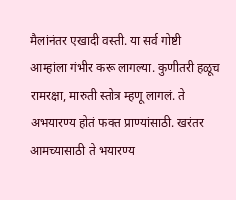मैलांनंतर एखादी वस्ती. या सर्व गोष्टी आम्हांला गंभीर करू लागल्या. कुणीतरी हळूच रामरक्षा, मारुती स्तोत्र म्हणू लागलं. ते अभयारण्य होतं फक्त प्राण्यांसाठी. खरंतर आमच्यासाठी ते भयारण्य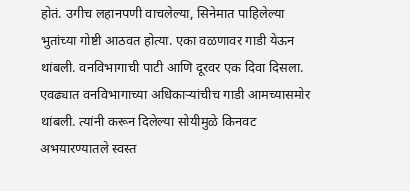होतं. उगीच लहानपणी वाचलेल्या, सिनेमात पाहिलेल्या भुतांच्या गोष्टी आठवत होत्या. एका वळणावर गाडी येऊन थांबली. वनविभागाची पाटी आणि दूरवर एक दिवा दिसला. एवढ्यात वनविभागाच्या अधिकाऱ्यांचीच गाडी आमच्यासमोर थांबली. त्यांनी करून दिलेल्या सोयीमुळे किनवट अभयारण्यातले स्वस्त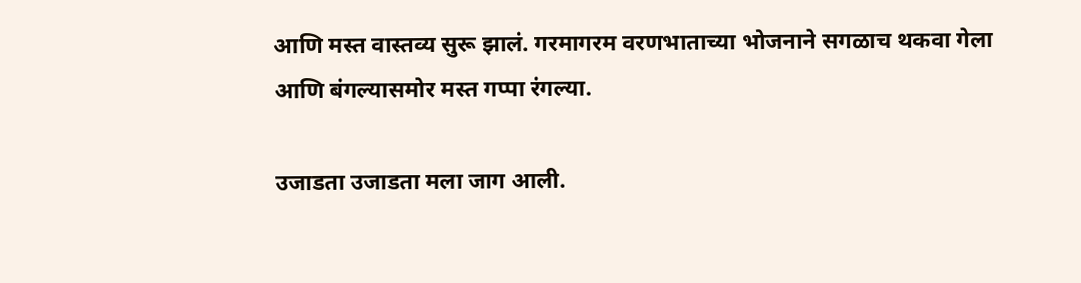आणि मस्त वास्तव्य सुरू झालं. गरमागरम वरणभाताच्या भोजनाने सगळाच थकवा गेला आणि बंगल्यासमोर मस्त गप्पा रंगल्या.

उजाडता उजाडता मला जाग आली.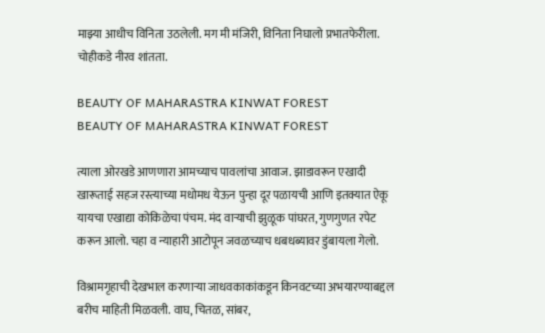माझ्या आधीच विनिता उठलेली. मग मी मंजिरी, विनिता निघालो प्रभातफेरीला. चोहीकडे नीरव शांतता.

BEAUTY OF MAHARASTRA KINWAT FOREST
BEAUTY OF MAHARASTRA KINWAT FOREST

त्याला ओरखडे आणणारा आमच्याच पावलांचा आवाज. झाडावरून एखादी खारूताई सहज रस्त्याच्या मधोमध येऊन पुन्हा दूर पळायची आणि इतक्यात ऐकू यायचा एखाद्या कोकिळेचा पंचम. मंद वाऱ्याची झुळूक पांघरत, गुणगुणत रपेट करून आलो. चहा व न्याहारी आटोपून जवळच्याच धबधब्यावर डुंबायला गेलो.

विश्रामगृहाची देखभाल करणाऱ्या जाधवकाकांकडून किनवटच्या अभयारण्याबद्दल बरीच माहिती मिळवली. वाघ, चितळ, सांबर,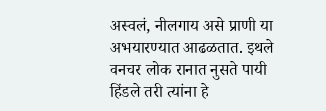अस्वलं, नीलगाय असे प्राणी या अभयारण्यात आढळतात. इथले वनचर लोक रानात नुसते पायी हिंडले तरी त्यांना हे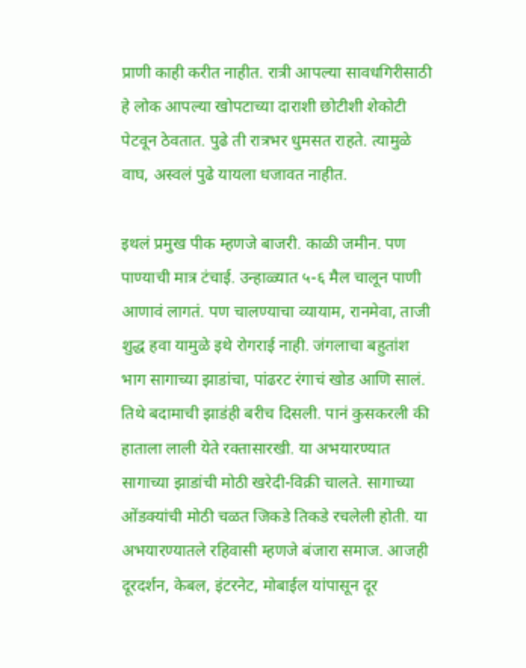प्राणी काही करीत नाहीत. रात्री आपल्या सावधगिरीसाठी हे लोक आपल्या खोपटाच्या दाराशी छोटीशी शेकोटी पेटवून ठेवतात. पुढे ती रात्रभर धुमसत राहते. त्यामुळे वाघ, अस्वलं पुढे यायला धजावत नाहीत.

इथलं प्रमुख पीक म्हणजे बाजरी. काळी जमीन. पण पाण्याची मात्र टंचाई. उन्हाळ्यात ५-६ मैल चालून पाणी आणावं लागतं. पण चालण्याचा व्यायाम, रानमेवा, ताजी शुद्ध हवा यामुळे इथे रोगराई नाही. जंगलाचा बहुतांश भाग सागाच्या झाडांचा, पांढरट रंगाचं खोड आणि सालं. तिथे बदामाची झाडंही बरीच दिसली. पानं कुसकरली की हाताला लाली येते रक्तासारखी. या अभयारण्यात सागाच्या झाडांची मोठी खरेदी-विक्री चालते. सागाच्या ओंडक्यांची मोठी चळत जिकडे तिकडे रचलेली होती. या अभयारण्यातले रहिवासी म्हणजे बंजारा समाज. आजही दूरदर्शन, केबल, इंटरनेट, मोबाईल यांपासून दूर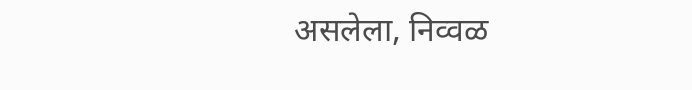असलेला, निव्वळ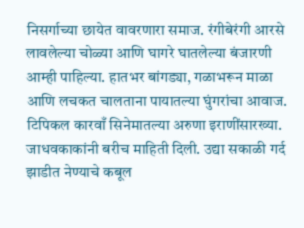निसर्गाच्या छायेत वावरणारा समाज. रंगीबेरंगी आरसे लावलेल्या चोळ्या आणि घागरे घातलेल्या बंजारणी आम्ही पाहिल्या. हातभर बांगड्या, गळाभरून माळा आणि लचकत चालताना पायातल्या घुंगरांचा आवाज. टिपिकल कारवाँ सिनेमातल्या अरुणा इराणींसारख्या. जाधवकाकांनी बरीच माहिती दिली. उद्या सकाळी गर्द झाडीत नेण्याचे कबूल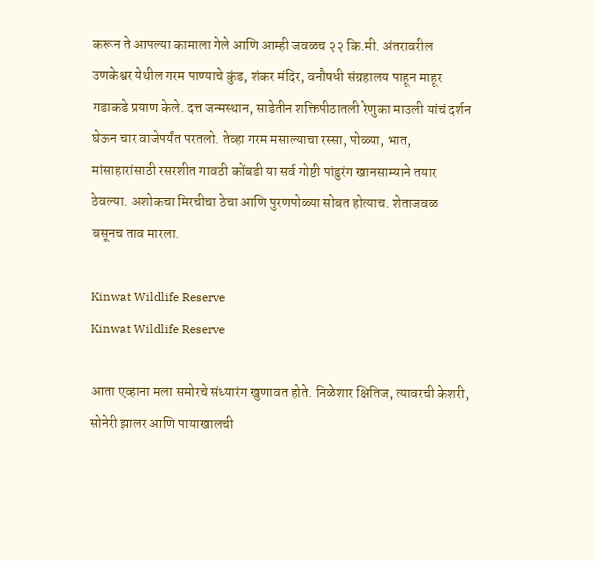करून ते आपल्या कामाला गेले आणि आम्ही जवळच २२ कि.मी. अंतरावरील उणकेश्वर येथील गरम पाण्याचे कुंड, शंकर मंदिर, वनौषधी संग्रहालय पाहून माहूर गडाकडे प्रयाण केले. दत्त जन्मस्थान, साडेतीन शक्तिपीठातली रेणुका माउली यांचं दर्शन घेऊन चार वाजेपर्यंत परतलो. तेव्हा गरम मसाल्याचा रस्सा, पोळ्या, भात, मांसाहारांसाठी रसरशीत गावठी कोंबडी या सर्व गोष्टी पांडुरंग खानसाम्याने तयार ठेवल्या. अशोकचा मिरचीचा ठेचा आणि पुरणपोळ्या सोबत होत्याच. शेताजवळ बसूनच ताव मारला.

Kinwat Wildlife Reserve
Kinwat Wildlife Reserve

आता एव्हाना मला समोरचे संध्यारंग खुणावत होते. निळेशार क्षितिज, त्यावरची केशरी, सोनेरी झालर आणि पायाखालची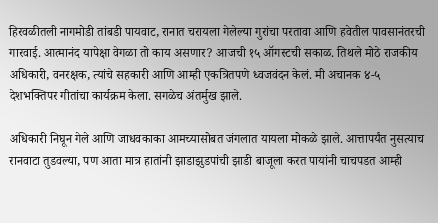हिरवळीतली नागमोडी तांबडी पायवाट, रानात चरायला गेलेल्या गुरांचा परतावा आणि हवेतील पावसानंतरची गारवाई. आत्मानंद यापेक्षा वेगळा तो काय असणार? आजची १५ ऑगस्टची सकाळ. तिथले मोठे राजकीय अधिकारी, वनरक्षक, त्यांचे सहकारी आणि आम्ही एकत्रितपणे ध्वजवंदन केलं. मी अचानक ४-५ देशभक्तिपर गीतांचा कार्यक्रम केला. सगळेच अंतर्मुख झाले.

अधिकारी निघून गेले आणि जाधवकाका आमच्यासोबत जंगलात यायला मोकळे झाले. आत्तापर्यंत नुसत्याच रानवाटा तुडवल्या, पण आता मात्र हातांनी झाडाझुडपांची झाडी बाजूला करत पायांनी चाचपडत आम्ही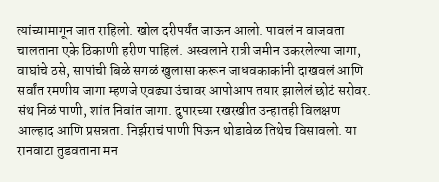त्यांच्यामागून जात राहिलो. खोल दरीपर्यंत जाऊन आलो. पावलं न वाजवता चालताना एके ठिकाणी हरीण पाहिलं. अस्वलाने रात्री जमीन उकरलेल्या जागा, वाघांचे ठसे, सापांची बिळे सगळं खुलासा करून जाधवकाकांनी दाखवलं आणि सर्वांत रमणीय जागा म्हणजे एवढ्या उंचावर आपोआप तयार झालेलं छोटं सरोवर. संथ निळं पाणी, शांत निवांत जागा. दुपारच्या रखरखीत उन्हातही विलक्षण आल्हाद आणि प्रसन्नता. निर्झराचं पाणी पिऊन थोडावेळ तिथेच विसावलो. या रानवाटा तुडवताना मन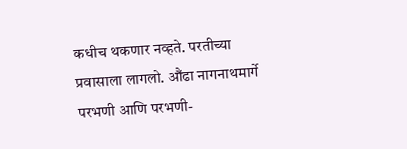कधीच थकणार नव्हते. परतीच्या प्रवासाला लागलो. औंढा नागनाथमार्गे परभणी आणि परभणी-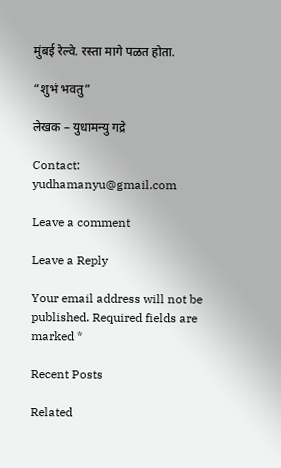मुंबई रेल्वे. रस्ता मागे पळत होता.

“शुभं भवतु”

लेखक – युधामन्यु गद्रे

Contact: yudhamanyu@gmail.com

Leave a comment

Leave a Reply

Your email address will not be published. Required fields are marked *

Recent Posts

Related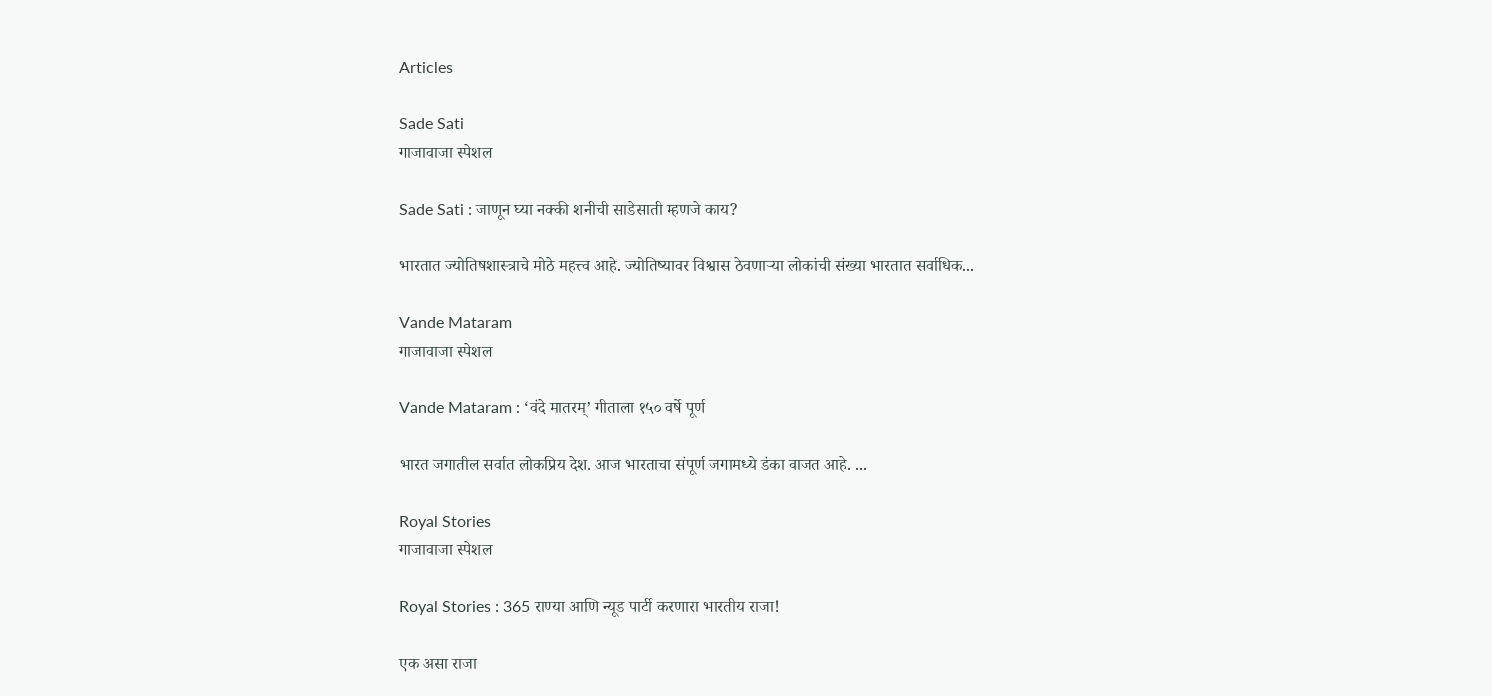Articles

Sade Sati
गाजावाजा स्पेशल

Sade Sati : जाणून घ्या नक्की शनीची साडेसाती म्हणजे काय?

भारतात ज्योतिषशास्त्राचे मोठे महत्त्व आहे. ज्योतिष्यावर विश्वास ठेवणाऱ्या लोकांची संख्या भारतात सर्वाधिक...

Vande Mataram
गाजावाजा स्पेशल

Vande Mataram : ‘वंदे मातरम्’ गीताला १५० वर्षे पूर्ण

भारत जगातील सर्वात लोकप्रिय देश. आज भारताचा संपूर्ण जगामध्ये डंका वाजत आहे. ...

Royal Stories
गाजावाजा स्पेशल

Royal Stories : 365 राण्या आणि न्यूड पार्टी करणारा भारतीय राजा!

एक असा राजा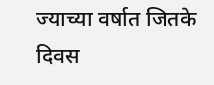ज्याच्या वर्षात जितके दिवस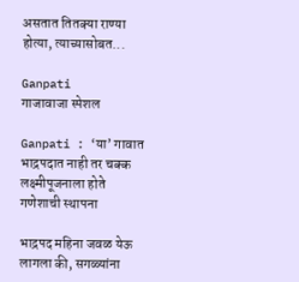असतात तितक्या राण्या होत्या, त्याच्यासोबत...

Ganpati
गाजावाजा स्पेशल

Ganpati : ‘या’ गावात भाद्रपदात नाही तर चक्क लक्ष्मीपूजनाला होते गणेशाची स्थापना

भाद्रपद महिना जवळ येऊ लागला की, सगळ्यांना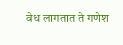वेध लागतात ते गणेश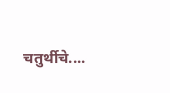चतुर्थीचे....